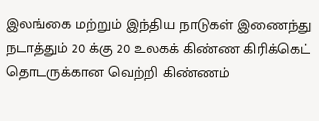இலங்கை மற்றும் இந்திய நாடுகள் இணைந்து நடாத்தும் 20 க்கு 20 உலகக் கிண்ண கிரிக்கெட் தொடருக்கான வெற்றி கிண்ணம்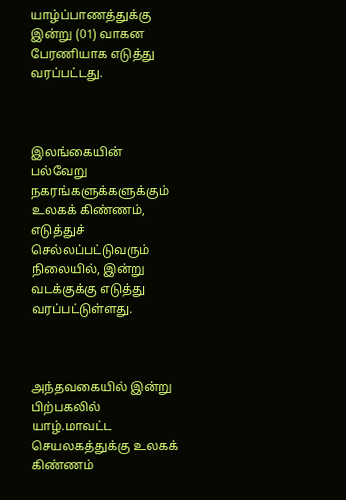யாழ்ப்பாணத்துக்கு இன்று (01) வாகன பேரணியாக எடுத்து வரப்பட்டது.



இலங்கையின் பல்வேறு நகரங்களுக்களுக்கும் உலகக் கிண்ணம், எடுத்துச் செல்லப்பட்டுவரும் நிலையில், இன்று வடக்குக்கு எடுத்து வரப்பட்டுள்ளது.



அந்தவகையில் இன்று பிற்பகலில் யாழ்.மாவட்ட செயலகத்துக்கு உலகக் கிண்ணம்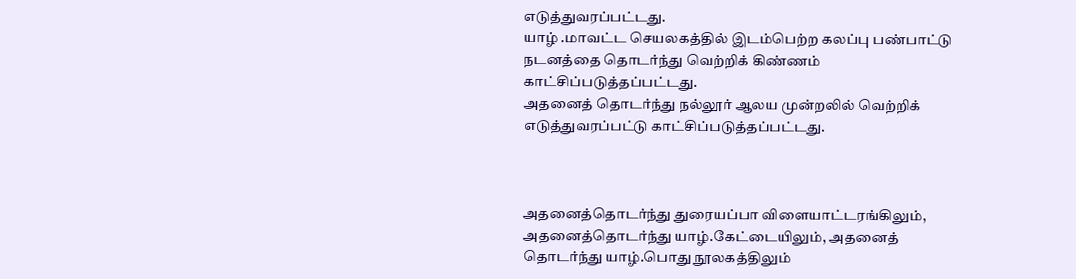எடுத்துவரப்பட்டது.
யாழ் .மாவட்ட செயலகத்தில் இடம்பெற்ற கலப்பு பண்பாட்டு நடனத்தை தொடர்ந்து வெற்றிக் கிண்ணம் காட்சிப்படுத்தப்பட்டது.
அதனைத் தொடர்ந்து நல்லூர் ஆலய முன்றலில் வெற்றிக் எடுத்துவரப்பட்டு காட்சிப்படுத்தப்பட்டது.



அதனைத்தொடர்ந்து துரையப்பா விளையாட்டரங்கிலும், அதனைத்தொடர்ந்து யாழ்.கேட்டையிலும், அதனைத் தொடர்ந்து யாழ்.பொது நூலகத்திலும்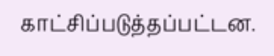காட்சிப்படுத்தப்பட்டன.